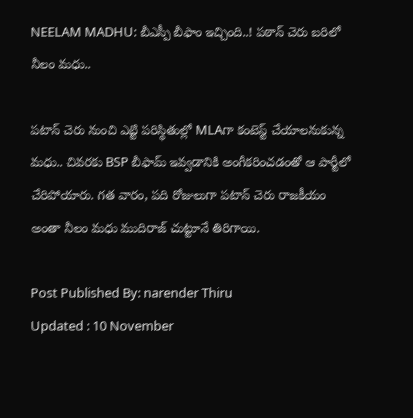NEELAM MADHU: బీఎస్పీ బీఫాం ఇచ్చింది..! పఠాన్ చెరు బరిలో నీలం మధు..

పటాన్ చెరు నుంచి ఎట్టి పరిస్థితుల్లో MLAగా కంటెస్ట్ చేయాలనుకున్న మధు.. చివరకు BSP బీఫామ్ ఇవ్వడానికి అంగీకరించడంతో ఆ పార్టీలో చేరిపోయారు. గత వారం, పది రోజులుగా పటాన్ చెరు రాజకీయం అంతా నీలం మధు ముదిరాజ్ చుట్టూనే తిరిగాయి.

Post Published By: narender Thiru
Updated : 10 November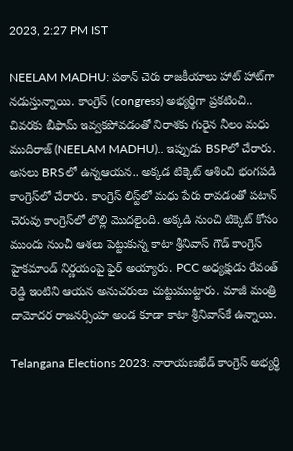2023, 2:27 PM IST

NEELAM MADHU: పఠాన్ చెరు రాజకీయాలు హాట్ హాట్‌గా నడుస్తున్నాయి. కాంగ్రెస్ (congress) అభ్యర్థిగా ప్రకటించి.. చివరకు బీఫామ్ ఇవ్వకపోవడంతో నిరాశకు గురైన నీలం మధు ముదిరాజ్ (NEELAM MADHU).. ఇప్పుడు BSPలో చేరారు. అసలు BRSలో ఉన్నఆయన.. అక్కడ టిక్కెట్ ఆశించి భంగపడి కాంగ్రెస్‌లో చేరారు. కాంగ్రెస్ లిస్ట్‌లో మధు పేరు రావడంతో పటాన్ చెరువు కాంగ్రెస్‌లో లొల్లి మొదలైంది. అక్కడి నుంచి టిక్కెట్ కోసం ముందు నుంచీ ఆశలు పెట్టుకున్న కాటా శ్రీనివాస్ గౌడ్ కాంగ్రెస్ హైకమాండ్ నిర్ణయంపై ఫైర్ అయ్యారు. PCC అధ్యక్షుడు రేవంత్ రెడ్డి ఇంటిని ఆయన అనుచరులు చుట్టుముట్టారు. మాజీ మంత్రి దామోదర రాజనర్సింహ అండ కూడా కాటా శ్రీనివాస్‌కే ఉన్నాయి.

Telangana Elections 2023: నారాయణఖేడ్ కాంగ్రెస్ అభ్యర్థి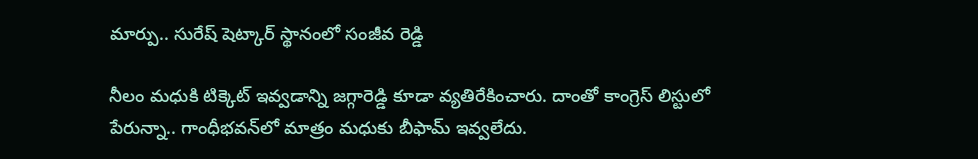మార్పు.. సురేష్ షెట్కార్ స్థానంలో సంజీవ రెడ్డి

నీలం మధుకి టిక్కెట్ ఇవ్వడాన్ని జగ్గారెడ్డి కూడా వ్యతిరేకించారు. దాంతో కాంగ్రెస్ లిస్టులో పేరున్నా.. గాంధీభవన్‌లో మాత్రం మధుకు బీఫామ్ ఇవ్వలేదు.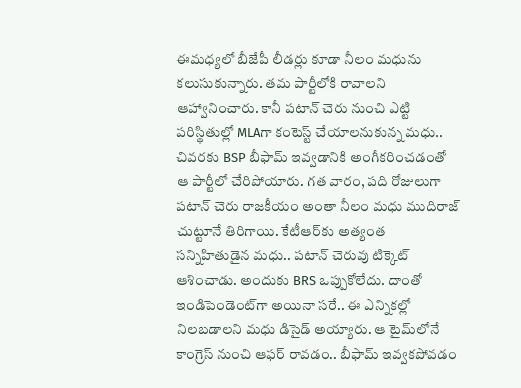ఈమధ్యలో బీజేపీ లీడర్లు కూడా నీలం మధును కలుసుకున్నారు. తమ పార్టీలోకి రావాలని ఆహ్వానించారు. కానీ పటాన్ చెరు నుంచి ఎట్టి పరిస్థితుల్లో MLAగా కంటెస్ట్ చేయాలనుకున్న మధు.. చివరకు BSP బీఫామ్ ఇవ్వడానికి అంగీకరించడంతో ఆ పార్టీలో చేరిపోయారు. గత వారం, పది రోజులుగా పటాన్ చెరు రాజకీయం అంతా నీలం మధు ముదిరాజ్ చుట్టూనే తిరిగాయి. కేటీఆర్‌కు అత్యంత సన్నిహితుడైన మధు.. పటాన్ చెరువు టిక్కెట్ ఆశించాడు. అందుకు BRS ఒప్పుకోలేదు. దాంతో ఇండిపెండెంట్‌గా అయినా సరే.. ఈ ఎన్నికల్లో నిలబడాలని మధు డిసైడ్ అయ్యారు. ఆ టైమ్‌లోనే కాంగ్రెస్ నుంచి ఆఫర్ రావడం.. బీఫామ్ ఇవ్వకపోవడం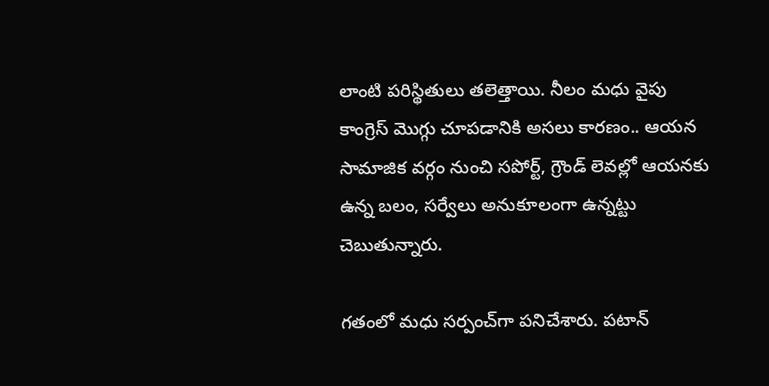లాంటి పరిస్థితులు తలెత్తాయి. నీలం మధు వైపు కాంగ్రెస్ మొగ్గు చూపడానికి అసలు కారణం.. ఆయన సామాజిక వర్గం నుంచి సపోర్ట్, గ్రౌండ్ లెవల్లో ఆయనకు ఉన్న బలం, సర్వేలు అనుకూలంగా ఉన్నట్టు చెబుతున్నారు.

గతంలో మధు సర్పంచ్‌గా పనిచేశారు. పటాన్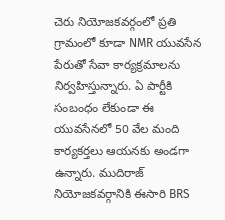చెరు నియోజకవర్గంలో ప్రతి గ్రామంలో కూడా NMR యువసేన పేరుతో సేవా కార్యక్రమాలను నిర్వహిస్తున్నారు. ఏ పార్టీకి సంబంధం లేకుండా ఈ యువసేనలో 50 వేల మంది కార్యకర్తలు ఆయనకు అండగా ఉన్నారు. ముదిరాజ్ నియోజకవర్గానికి ఈసారి BRS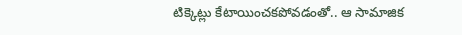టిక్కెట్లు కేటాయించకపోవడంతో.. ఆ సామాజిక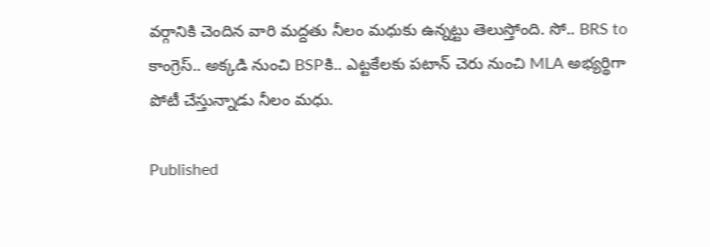వర్గానికి చెందిన వారి మద్దతు నీలం మధుకు ఉన్నట్టు తెలుస్తోంది. సో.. BRS to కాంగ్రెస్.. అక్కడి నుంచి BSPకి.. ఎట్టకేలకు పటాన్ చెరు నుంచి MLA అభ్యర్థిగా పోటీ చేస్తున్నాడు నీలం మధు.

Published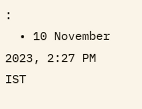:
  • 10 November 2023, 2:27 PM IST